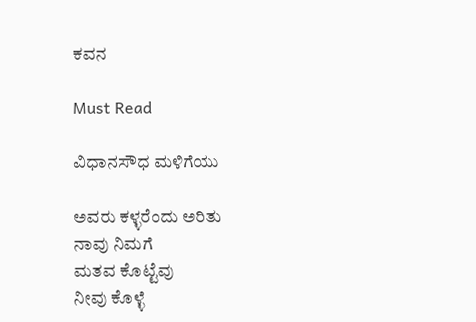ಕವನ

Must Read

ವಿಧಾನಸೌಧ ಮಳಿಗೆಯು

ಅವರು ಕಳ್ಳರೆಂದು ಅರಿತು
ನಾವು ನಿಮಗೆ
ಮತವ ಕೊಟ್ಟೆವು
ನೀವು ಕೊಳ್ಳೆ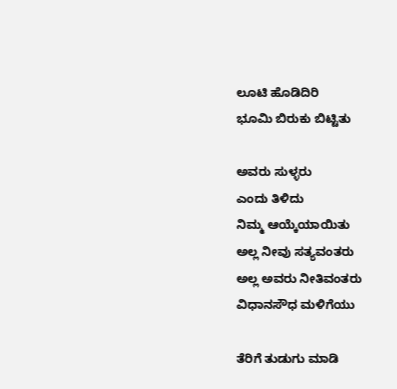ಲೂಟಿ ಹೊಡಿದಿರಿ
ಭೂಮಿ ಬಿರುಕು ಬಿಟ್ಟಿತು

ಅವರು ಸುಳ್ಳರು
ಎಂದು ತಿಳಿದು
ನಿಮ್ಮ ಆಯ್ಕೆಯಾಯಿತು
ಅಲ್ಲ ನೀವು ಸತ್ಯವಂತರು
ಅಲ್ಲ ಅವರು ನೀತಿವಂತರು
ವಿಧಾನಸೌಧ ಮಳಿಗೆಯು

ತೆರಿಗೆ ತುಡುಗು ಮಾಡಿ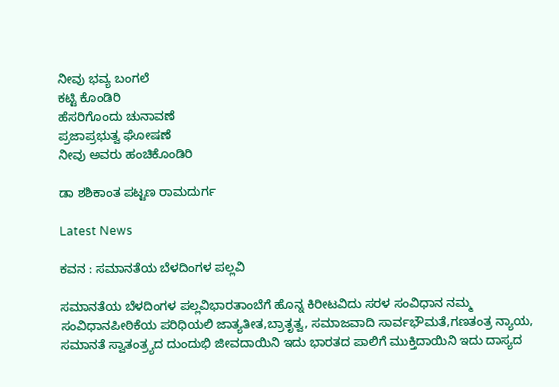ನೀವು ಭವ್ಯ ಬಂಗಲೆ
ಕಟ್ಟಿ ಕೊಂಡಿರಿ
ಹೆಸರಿಗೊಂದು ಚುನಾವಣೆ
ಪ್ರಜಾಪ್ರಭುತ್ವ ಘೋಷಣೆ
ನೀವು ಅವರು ಹಂಚಿಕೊಂಡಿರಿ

ಡಾ ಶಶಿಕಾಂತ ಪಟ್ಟಣ ರಾಮದುರ್ಗ

Latest News

ಕವನ : ಸಮಾನತೆಯ ಬೆಳದಿಂಗಳ ಪಲ್ಲವಿ

ಸಮಾನತೆಯ ಬೆಳದಿಂಗಳ ಪಲ್ಲವಿಭಾರತಾಂಬೆಗೆ ಹೊನ್ನ ಕಿರೀಟವಿದು ಸರಳ ಸಂವಿಧಾನ ನಮ್ಮ ಸಂವಿಧಾನಪೀಠಿಕೆಯ ಪರಿಧಿಯಲಿ ಜಾತ್ಯತೀತ,ಬ್ರಾತೃತ್ವ, ಸಮಾಜವಾದಿ ಸಾರ್ವಭೌಮತೆ,ಗಣತಂತ್ರ ನ್ಯಾಯ, ಸಮಾನತೆ ಸ್ವಾತಂತ್ರ್ಯದ ದುಂದುಭಿ ಜೀವದಾಯಿನಿ ಇದು ಭಾರತದ ಪಾಲಿಗೆ ಮುಕ್ತಿದಾಯಿನಿ ಇದು ದಾಸ್ಯದ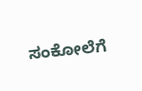ಸಂಕೋಲೆಗೆ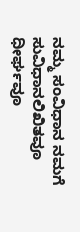ನಮ್ಮ ಸಂವಿಧಾನ ನಮಗೆ ಸುವಿಧಾನಲಿಖಿತವೂ ಧೀರ್ಘವೂ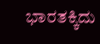ಭಾರತಕ್ಕಿದು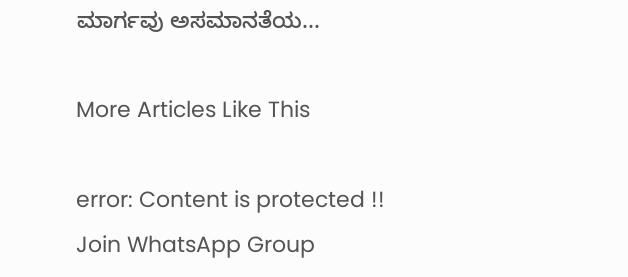ಮಾರ್ಗವು ಅಸಮಾನತೆಯ...

More Articles Like This

error: Content is protected !!
Join WhatsApp Group